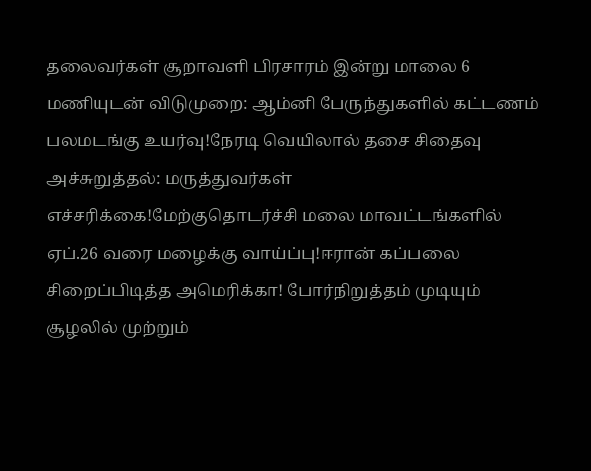தலைவர்கள் சூறாவளி பிரசாரம் இன்று மாலை 6 மணியுடன் விடுமுறை: ஆம்னி பேருந்துகளில் கட்டணம் பலமடங்கு உயர்வு!நேரடி வெயிலால் தசை சிதைவு அச்சுறுத்தல்: மருத்துவர்கள் எச்சரிக்கை!மேற்குதொடர்ச்சி மலை மாவட்டங்களில் ஏப்.26 வரை மழைக்கு வாய்ப்பு!ஈரான் கப்பலை சிறைப்பிடித்த அமெரிக்கா! போர்நிறுத்தம் முடியும் சூழலில் முற்றும்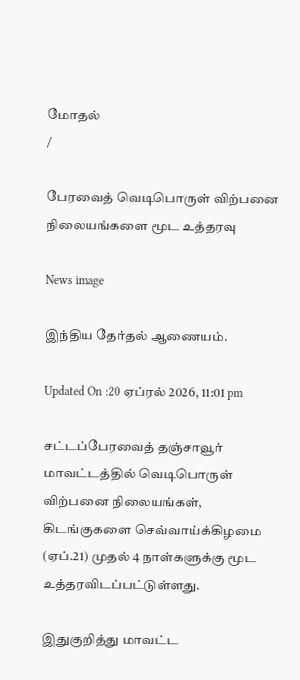மோதல்
/

பேரவைத் வெடிபொருள் விற்பனை நிலையங்களை மூட உத்தரவு

News image

இந்திய தேர்தல் ஆணையம்.

Updated On :20 ஏப்ரல் 2026, 11:01 pm

சட்டப்பேரவைத் தஞ்சாவூர் மாவட்டத்தில் வெடிபொருள் விற்பனை நிலையங்கள், கிடங்குகளை செவ்வாய்க்கிழமை (ஏப்.21) முதல் 4 நாள்களுக்கு மூட உத்தரவிடப்பட்டுள்ளது.

இதுகுறித்து மாவட்ட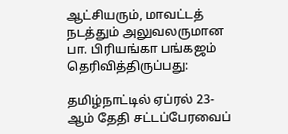ஆட்சியரும், மாவட்டத் நடத்தும் அலுவலருமான பா. பிரியங்கா பங்கஜம் தெரிவித்திருப்பது:

தமிழ்நாட்டில் ஏப்ரல் 23-ஆம் தேதி சட்டப்பேரவைப்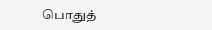பொதுத்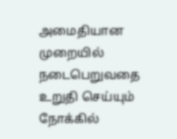அமைதியான முறையில் நடைபெறுவதை உறுதி செய்யும் நோக்கில்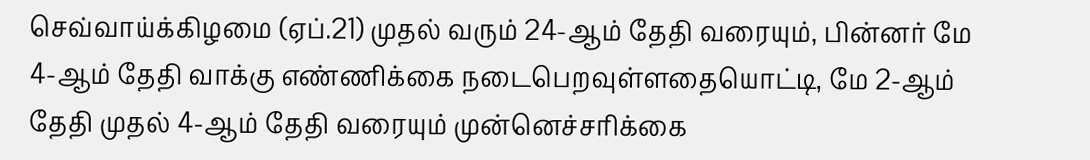செவ்வாய்க்கிழமை (ஏப்.21) முதல் வரும் 24-ஆம் தேதி வரையும், பின்னர் மே 4-ஆம் தேதி வாக்கு எண்ணிக்கை நடைபெறவுள்ளதையொட்டி, மே 2-ஆம் தேதி முதல் 4-ஆம் தேதி வரையும் முன்னெச்சரிக்கை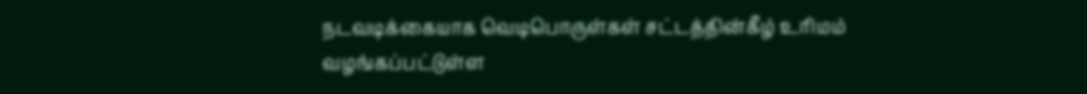நடவடிக்கையாக வெடிபொருள்கள் சட்டத்தின்கீழ் உரிமம் வழங்கப்பட்டுள்ள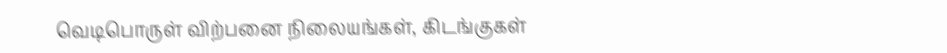வெடிபொருள் விற்பனை நிலையங்கள், கிடங்குகள்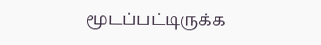மூடப்பட்டிருக்க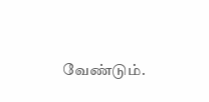வேண்டும்.